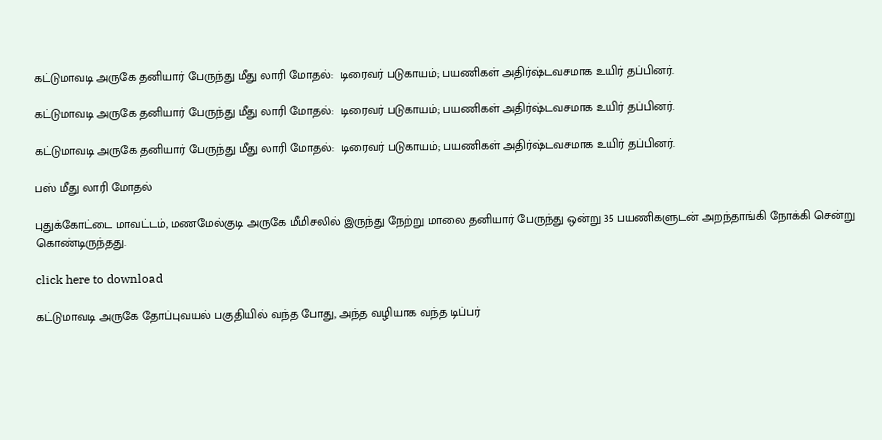கட்டுமாவடி அருகே தனியார் பேருந்து மீது லாரி மோதல்:  டிரைவர் படுகாயம்; பயணிகள் அதிர்ஷ்டவசமாக உயிர் தப்பினர்.

கட்டுமாவடி அருகே தனியார் பேருந்து மீது லாரி மோதல்:  டிரைவர் படுகாயம்; பயணிகள் அதிர்ஷ்டவசமாக உயிர் தப்பினர்.

கட்டுமாவடி அருகே தனியார் பேருந்து மீது லாரி மோதல்:  டிரைவர் படுகாயம்; பயணிகள் அதிர்ஷ்டவசமாக உயிர் தப்பினர்.

பஸ் மீது லாரி மோதல்

புதுக்கோட்டை மாவட்டம், மணமேல்குடி அருகே மீமிசலில் இருந்து நேற்று மாலை தனியார் பேருந்து ஒன்று 35 பயணிகளுடன் அறந்தாங்கி நோக்கி சென்று கொண்டிருந்தது.

click here to download

கட்டுமாவடி அருகே தோப்புவயல் பகுதியில் வந்த போது, அந்த வழியாக வந்த டிப்பர்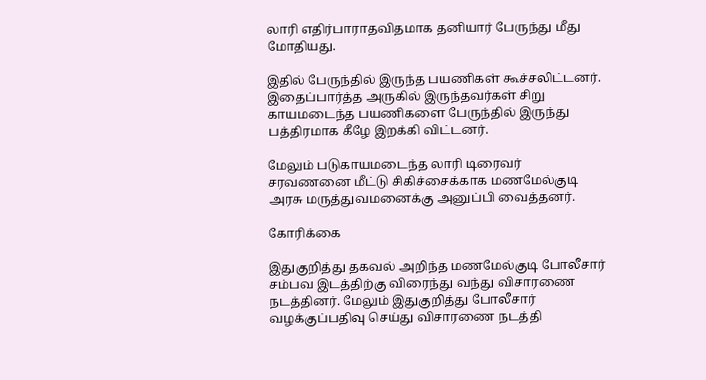லாரி எதிர்பாராதவிதமாக தனியார் பேருந்து மீது மோதியது.

இதில் பேருந்தில் இருந்த பயணிகள் கூச்சலிட்டனர். இதைப்பார்த்த அருகில் இருந்தவர்கள் சிறு காயமடைந்த பயணிகளை பேருந்தில் இருந்து பத்திரமாக கீழே இறக்கி விட்டனர்.

மேலும் படுகாயமடைந்த லாரி டிரைவர் சரவணனை மீட்டு சிகிச்சைக்காக மணமேல்குடி அரசு மருத்துவமனைக்கு அனுப்பி வைத்தனர்.

கோரிக்கை

இதுகுறித்து தகவல் அறிந்த மணமேல்குடி போலீசார் சம்பவ இடத்திற்கு விரைந்து வந்து விசாரணை நடத்தினர். மேலும் இதுகுறித்து போலீசார் வழக்குப்பதிவு செய்து விசாரணை நடத்தி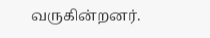வருகின்றனர்.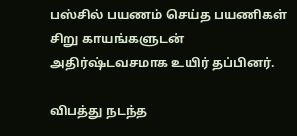பஸ்சில் பயணம் செய்த பயணிகள் சிறு காயங்களுடன் அதிர்ஷ்டவசமாக உயிர் தப்பினர்.

விபத்து நடந்த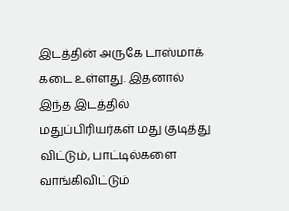இடத்தின் அருகே டாஸ்மாக் கடை உள்ளது. இதனால் இந்த இடத்தில் மதுப்பிரியர்கள் மது குடித்து விட்டும், பாட்டில்களை வாங்கிவிட்டும்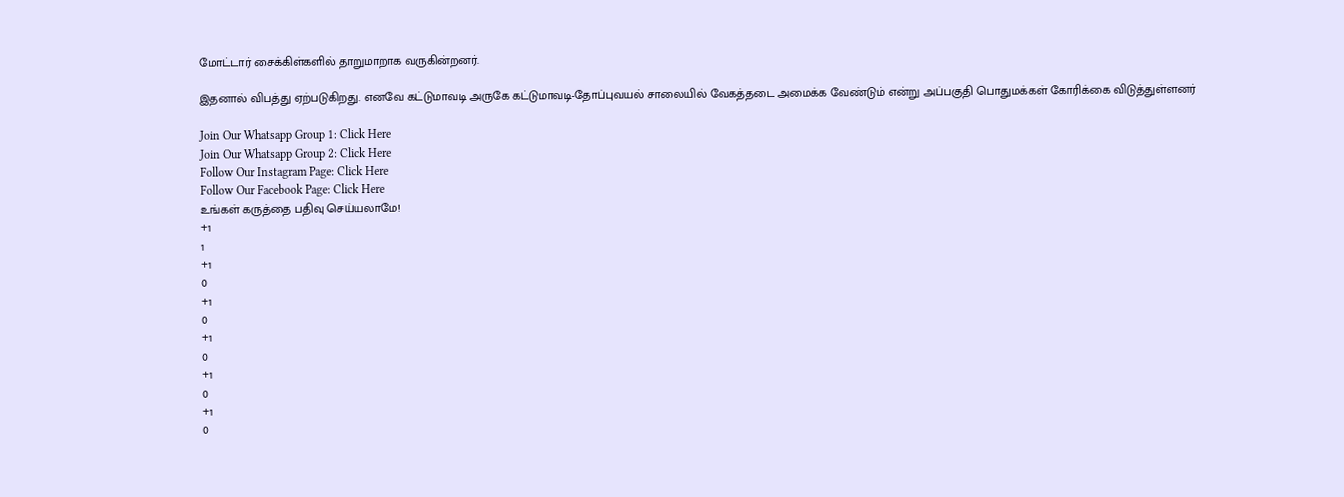மோட்டார் சைக்கிள்களில் தாறுமாறாக வருகின்றனர்.

இதனால் விபத்து ஏற்படுகிறது. எனவே கட்டுமாவடி அருகே கட்டுமாவடி-தோப்புவயல் சாலையில் வேகத்தடை அமைக்க வேண்டும் என்று அப்பகுதி பொதுமக்கள் கோரிக்கை விடுத்துள்ளனர்

Join Our Whatsapp Group 1: Click Here
Join Our Whatsapp Group 2: Click Here
Follow Our Instagram Page: Click Here
Follow Our Facebook Page: Click Here
உங்கள் கருத்தை பதிவு செய்யலாமே!
+1
1
+1
0
+1
0
+1
0
+1
0
+1
0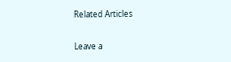Related Articles

Leave a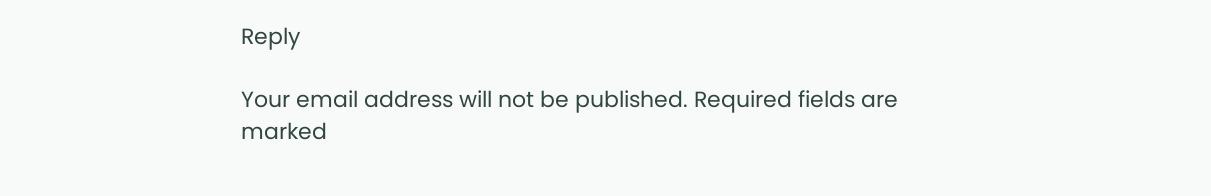Reply

Your email address will not be published. Required fields are marked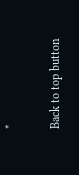*

Back to top button